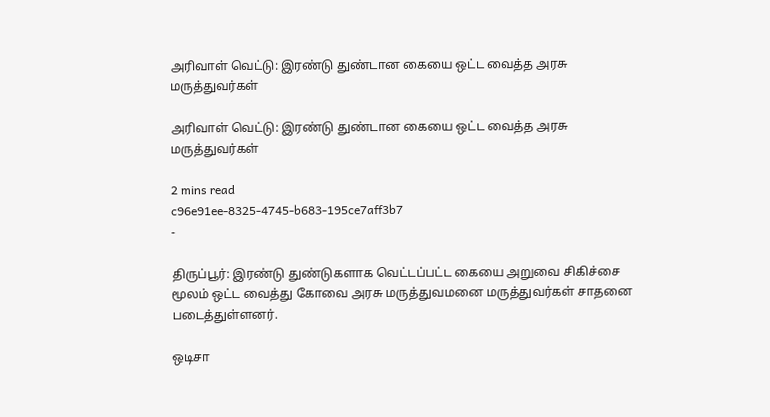அரிவாள் வெட்டு: இரண்டு துண்டான கையை ஒட்ட வைத்த அரசு மருத்துவர்கள்

அரிவாள் வெட்டு: இரண்டு துண்டான கையை ஒட்ட வைத்த அரசு மருத்துவர்கள்

2 mins read
c96e91ee-8325-4745-b683-195ce7aff3b7
-

திருப்பூர்: இரண்டு துண்டுகளாக வெட்டப்பட்ட கையை அறுவை சிகிச்சை மூலம் ஒட்ட வைத்து கோவை அரசு மருத்துவமனை மருத்துவர்கள் சாதனை படைத்துள்ளனர்.

ஒடிசா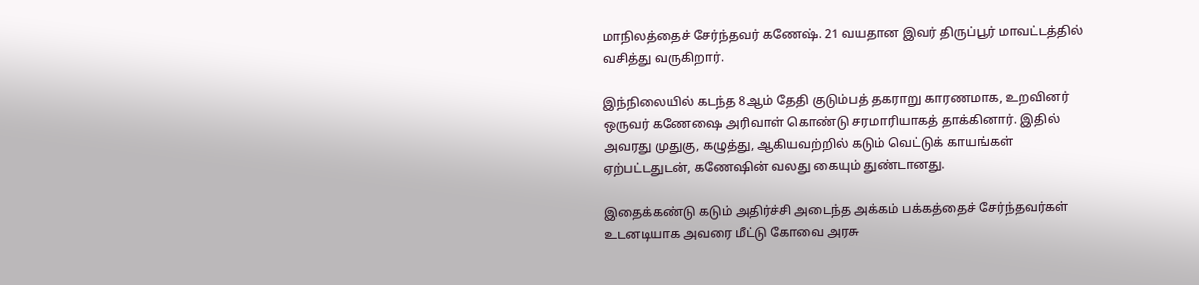மாநிலத்தைச் சேர்ந்தவர் கணேஷ். 21 வயதான இவர் திருப்பூர் மாவட்டத்தில் வசித்து வருகிறார்.

இந்நிலையில் கடந்த 8ஆம் தேதி குடும்பத் தகராறு காரணமாக, உறவினர் ஒருவர் கணேஷை அரிவாள் கொண்டு சரமாரியாகத் தாக்கினார். இதில் அவரது முதுகு, கழுத்து, ஆகியவற்றில் கடும் வெட்டுக் காயங்கள் ஏற்பட்டதுடன், கணேஷின் வலது கையும் துண்டானது.

இதைக்கண்டு கடும் அதிர்ச்சி அடைந்த அக்கம் பக்கத்தைச் சேர்ந்தவர்கள் உடனடியாக அவரை மீட்டு கோவை அரசு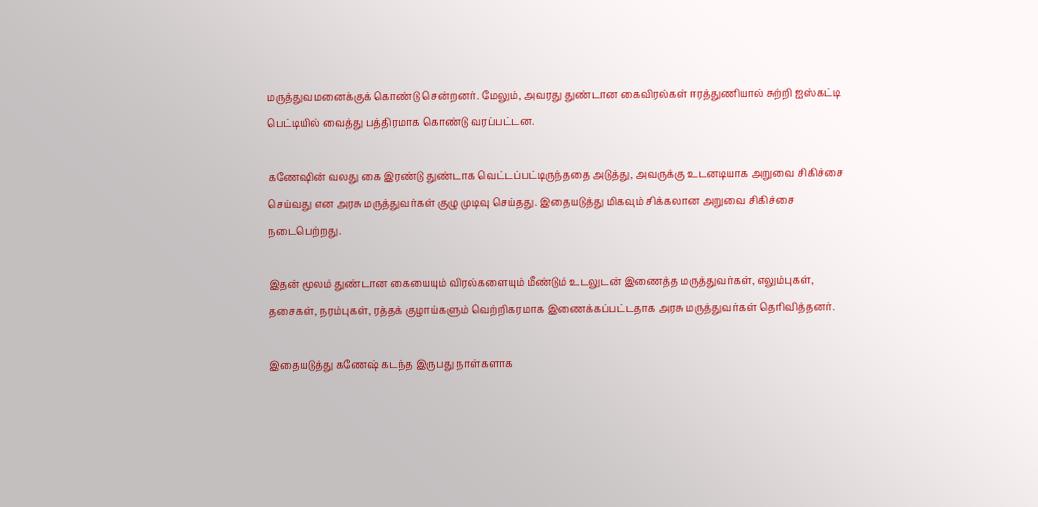மருத்துவமனைக்குக் கொண்டு சென்றனர். மேலும், அவரது துண்டான கைவிரல்கள் ஈரத்துணியால் சுற்றி ஐஸ்கட்டி பெட்டியில் வைத்து பத்திரமாக கொண்டு வரப்பட்டன.

கணேஷின் வலது கை இரண்டு துண்டாக வெட்டப்பட்டிருந்ததை அடுத்து, அவருக்கு உடனடியாக அறுவை சிகிச்சை செய்வது என அரசு மருத்துவர்கள் குழு முடிவு செய்தது. இதையடுத்து மிகவும் சிக்கலான அறுவை சிகிச்சை நடைபெற்றது.

இதன் மூலம் துண்டான கையையும் விரல்களையும் மீண்டும் உடலுடன் இணைத்த மருத்துவர்கள், எலும்புகள், தசைகள், நரம்புகள், ரத்தக் குழாய்களும் வெற்றிகரமாக இணைக்கப்பட்டதாக அரசு மருத்துவர்கள் தெரிவித்தனர்.

இதையடுத்து கணேஷ் கடந்த இருபது நாள்களாக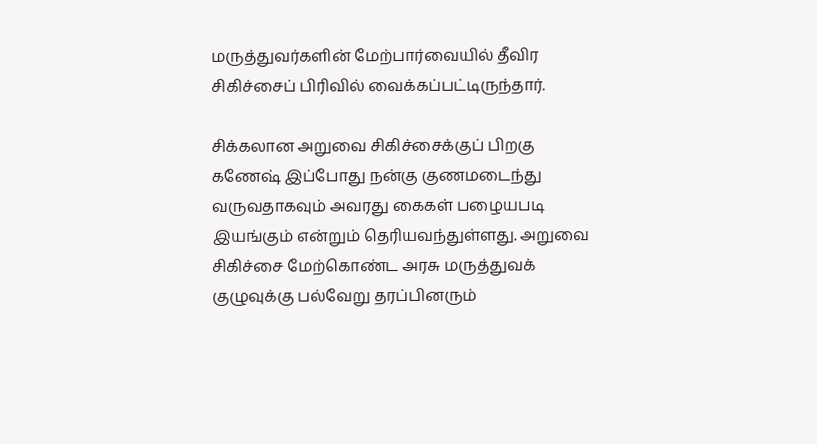மருத்துவர்களின் மேற்பார்வையில் தீவிர சிகிச்சைப் பிரிவில் வைக்கப்பட்டிருந்தார்.

சிக்கலான அறுவை சிகிச்சைக்குப் பிறகு கணேஷ் இப்போது நன்கு குணமடைந்து வருவதாகவும் அவரது கைகள் பழையபடி இயங்கும் என்றும் தெரியவந்துள்ளது. அறுவை சிகிச்சை மேற்கொண்ட அரசு மருத்துவக் குழுவுக்கு பல்வேறு தரப்பினரும்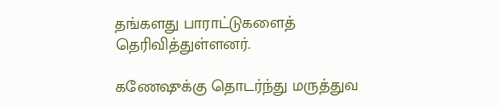தங்களது பாராட்டுகளைத் தெரிவித்துள்ளனர்.

கணேஷுக்கு தொடர்ந்து மருத்துவ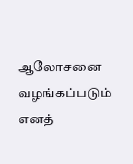ஆலோசனை வழங்கப்படும் எனத்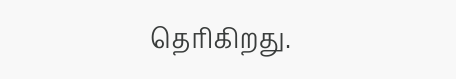தெரிகிறது.